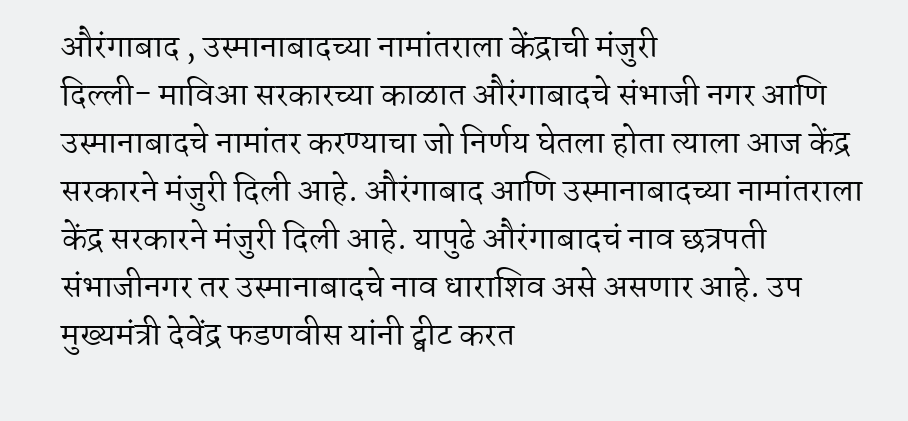औरंगाबाद , उस्मानाबादच्या नामांतराला केंद्राची मंजुरी
दिल्ली- माविआ सरकारच्या काळात औरंगाबादचे संभाजी नगर आणि उस्मानाबादचे नामांतर करण्याचा जो निर्णय घेतला होता त्याला आज केंद्र सरकारने मंजुरी दिली आहे. औरंगाबाद आणि उस्मानाबादच्या नामांतराला केंद्र सरकारने मंजुरी दिली आहे. यापुढे औरंगाबादचं नाव छत्रपती संभाजीनगर तर उस्मानाबादचे नाव धाराशिव असे असणार आहे. उप मुख्यमंत्री देवेंद्र फडणवीस यांनी ट्वीट करत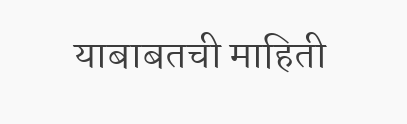याबाबतची माहिती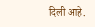दिली आहे.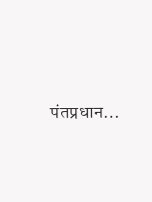पंतप्रधान…